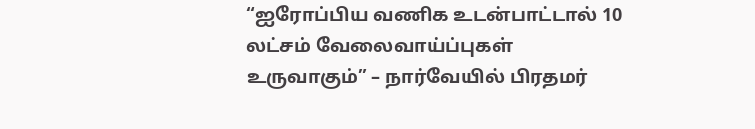“ஐரோப்பிய வணிக உடன்பாட்டால் 10 லட்சம் வேலைவாய்ப்புகள் உருவாகும்” – நார்வேயில் பிரதமர்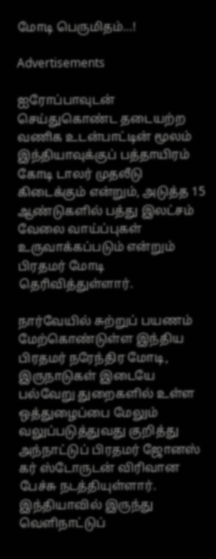மோடி பெருமிதம்…!

Advertisements

ஐரோப்பாவுடன் செய்துகொண்ட தடையற்ற வணிக உடன்பாட்டின் மூலம் இந்தியாவுக்குப் பத்தாயிரம் கோடி டாலர் முதலீடு கிடைக்கும் என்றும், அடுத்த 15 ஆண்டுகளில் பத்து இலட்சம்  வேலை வாய்ப்புகள் உருவாக்கப்படும் என்றும் பிரதமர் மோடி தெரிவித்துள்ளார்.

நார்வேயில் சுற்றுப் பயணம் மேற்கொண்டுள்ள இந்திய பிரதமர் நரேந்திர மோடி, இருநாடுகள் இடையே பல்வேறு துறைகளில் உள்ள ஒத்துழைப்பை மேலும் வலுப்படுத்துவது குறித்து அந்நாட்டுப் பிரதமர் ஜோனஸ் கர் ஸ்டோருடன் விரிவான பேச்சு நடத்தியுள்ளார்.
இந்தியாவில் இருந்து வெளிநாட்டுப்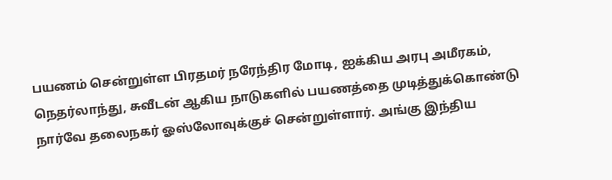பயணம் சென்றுள்ள பிரதமர் நரேந்திர மோடி, ஐக்கிய அரபு அமீரகம், நெதர்லாந்து, சுவீடன் ஆகிய நாடுகளில் பயணத்தை முடித்துக்கொண்டு நார்வே தலைநகர் ஓஸ்லோவுக்குச் சென்றுள்ளார். அங்கு இந்திய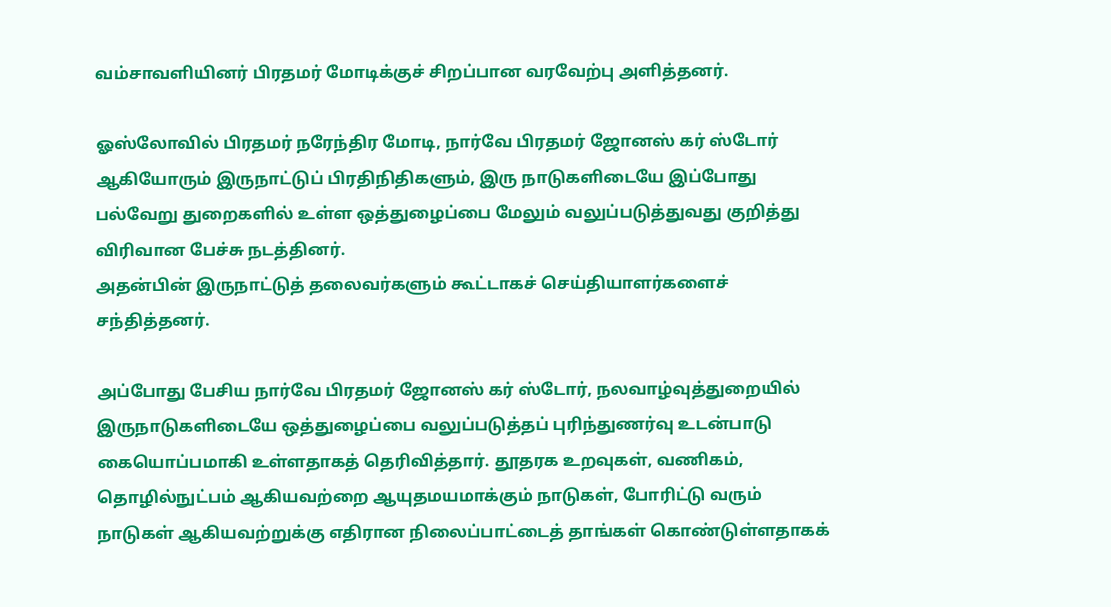வம்சாவளியினர் பிரதமர் மோடிக்குச் சிறப்பான வரவேற்பு அளித்தனர்.

ஓஸ்லோவில் பிரதமர் நரேந்திர மோடி, நார்வே பிரதமர் ஜோனஸ் கர் ஸ்டோர் ஆகியோரும் இருநாட்டுப் பிரதிநிதிகளும், இரு நாடுகளிடையே இப்போது பல்வேறு துறைகளில் உள்ள ஒத்துழைப்பை மேலும் வலுப்படுத்துவது குறித்து விரிவான பேச்சு நடத்தினர்.
அதன்பின் இருநாட்டுத் தலைவர்களும் கூட்டாகச் செய்தியாளர்களைச் சந்தித்தனர்.

அப்போது பேசிய நார்வே பிரதமர் ஜோனஸ் கர் ஸ்டோர், நலவாழ்வுத்துறையில் இருநாடுகளிடையே ஒத்துழைப்பை வலுப்படுத்தப் புரிந்துணர்வு உடன்பாடு கையொப்பமாகி உள்ளதாகத் தெரிவித்தார். தூதரக உறவுகள், வணிகம், தொழில்நுட்பம் ஆகியவற்றை ஆயுதமயமாக்கும் நாடுகள், போரிட்டு வரும் நாடுகள் ஆகியவற்றுக்கு எதிரான நிலைப்பாட்டைத் தாங்கள் கொண்டுள்ளதாகக்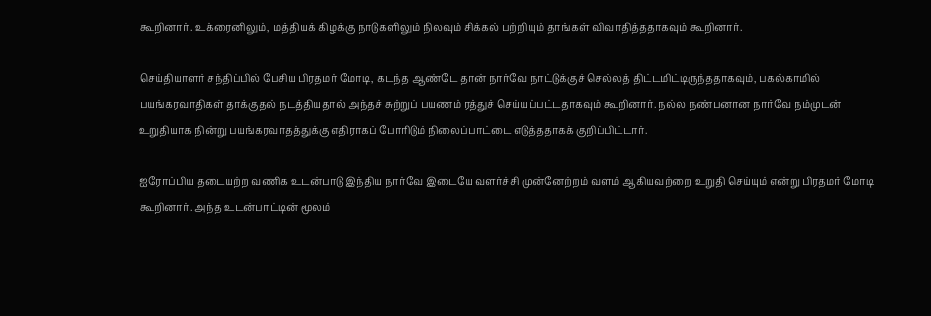கூறினார். உக்ரைனிலும், மத்தியக் கிழக்கு நாடுகளிலும் நிலவும் சிக்கல் பற்றியும் தாங்கள் விவாதித்ததாகவும் கூறினார்.

செய்தியாளர் சந்திப்பில் பேசிய பிரதமர் மோடி, கடந்த ஆண்டே தான் நார்வே நாட்டுக்குச் செல்லத் திட்டமிட்டிருந்ததாகவும், பகல்காமில் பயங்கரவாதிகள் தாக்குதல் நடத்தியதால் அந்தச் சுற்றுப் பயணம் ரத்துச் செய்யப்பட்டதாகவும் கூறினார். நல்ல நண்பனான நார்வே நம்முடன் உறுதியாக நின்று பயங்கரவாதத்துக்கு எதிராகப் போரிடும் நிலைப்பாட்டை எடுத்ததாகக் குறிப்பிட்டார்.

ஐரோப்பிய தடையற்ற வணிக உடன்பாடு இந்திய நார்வே இடையே வளர்ச்சி முன்னேற்றம் வளம் ஆகியவற்றை உறுதி செய்யும் என்று பிரதமர் மோடி கூறினார். அந்த உடன்பாட்டின் மூலம்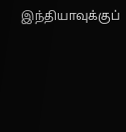இந்தியாவுக்குப்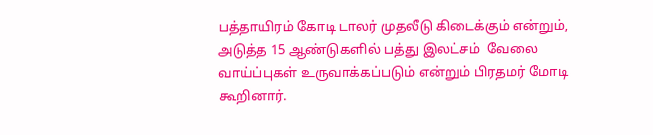பத்தாயிரம் கோடி டாலர் முதலீடு கிடைக்கும் என்றும், அடுத்த 15 ஆண்டுகளில் பத்து இலட்சம்  வேலை வாய்ப்புகள் உருவாக்கப்படும் என்றும் பிரதமர் மோடி கூறினார்.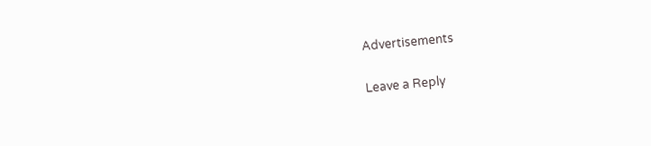Advertisements

Leave a Reply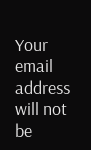Your email address will not be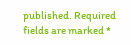published. Required fields are marked *